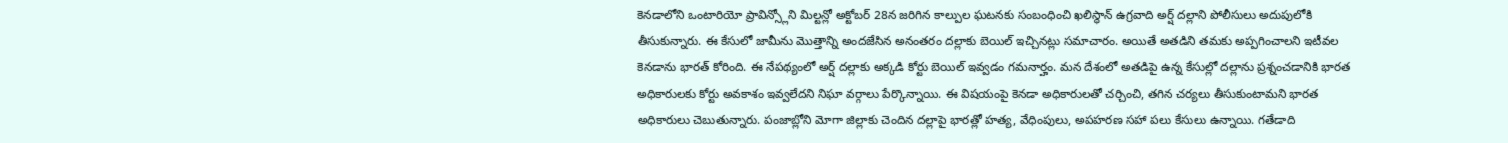కెనడాలోని ఒంటారియో ప్రావిన్స్లోని మిల్టన్లో అక్టోబర్ 28న జరిగిన కాల్పుల ఘటనకు సంబంధించి ఖలిస్థాన్ ఉగ్రవాది అర్ష్ దల్లాని పోలీసులు అదుపులోకి తీసుకున్నారు. ఈ కేసులో జామీను మొత్తాన్ని అందజేసిన అనంతరం దల్లాకు బెయిల్ ఇచ్చినట్లు సమాచారం. అయితే అతడిని తమకు అప్పగించాలని ఇటీవల కెనడాను భారత్ కోరింది. ఈ నేపథ్యంలో అర్ష్ దల్లాకు అక్కడి కోర్టు బెయిల్ ఇవ్వడం గమనార్హం. మన దేశంలో అతడిపై ఉన్న కేసుల్లో దల్లాను ప్రశ్నంచడానికి భారత అధికారులకు కోర్టు అవకాశం ఇవ్వలేదని నిఘా వర్గాలు పేర్కొన్నాయి. ఈ విషయంపై కెనడా అధికారులతో చర్చించి, తగిన చర్యలు తీసుకుంటామని భారత అధికారులు చెబుతున్నారు. పంజాబ్లోని మోగా జిల్లాకు చెందిన దల్లాపై భారత్లో హత్య, వేధింపులు, అపహరణ సహా పలు కేసులు ఉన్నాయి. గతేడాది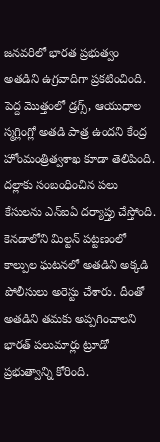జనవరిలో భారత ప్రభుత్వం అతడిని ఉగ్రవాదిగా ప్రకటించింది. పెద్ద మొత్తంలో డ్రగ్స్, ఆయుధాల స్మగ్లింగ్లో అతడి పాత్ర ఉందని కేంద్ర హోంమంత్రిత్వశాఖ కూడా తెలిపింది. దల్లాకు సంబంధించిన పలు కేసులను ఎన్ఐఏ దర్యాప్తు చేస్తోంది. కెనడాలోని మిల్టన్ పట్టణంలో కాల్పుల ఘటనలో అతడిని అక్కడి పోలీసులు అరెస్టు చేశారు. దీంతో అతడిని తమకు అప్పగించాలని భారత్ పలుమార్లు ట్రూడో ప్రభుత్వాన్ని కోరింది.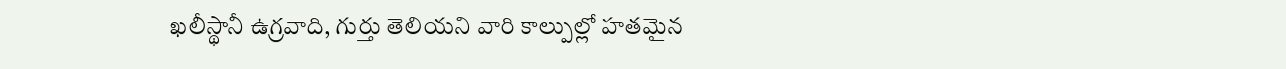ఖలీస్థానీ ఉగ్రవాది, గుర్తు తెలియని వారి కాల్పుల్లో హతమైన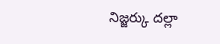నిజ్జర్కు దల్లా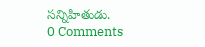సన్నిహితుడు.
0 Comments